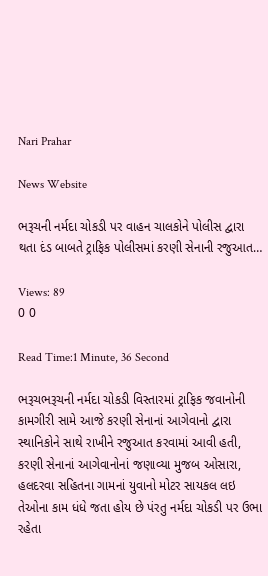Nari Prahar

News Website

ભરૂચની નર્મદા ચોકડી પર વાહન ચાલકોને પોલીસ દ્વારા થતા દંડ બાબતે ટ્રાફિક પોલીસમાં કરણી સેનાની રજુઆત…

Views: 89
0 0

Read Time:1 Minute, 36 Second

ભરૂચભરૂચની નર્મદા ચોકડી વિસ્તારમાં ટ્રાફિક જવાનોની કામગીરી સામે આજે કરણી સેનાનાં આગેવાનો દ્વારા સ્થાનિકોને સાથે રાખીને રજુઆત કરવામાં આવી હતી, કરણી સેનાનાં આગેવાનોનાં જણાવ્યા મુજબ ઓસારા, હલદરવા સહિતના ગામનાં યુવાનો મોટર સાયકલ લઇ તેઓના કામ ધંધે જતા હોય છે પંરતુ નર્મદા ચોકડી પર ઉભા રહેતા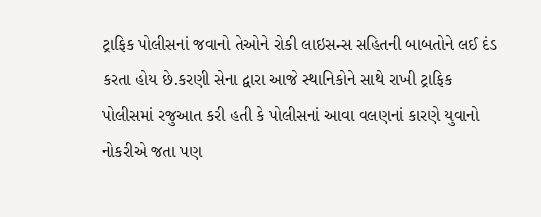ટ્રાફિક પોલીસનાં જવાનો તેઓને રોકી લાઇસન્સ સહિતની બાબતોને લઈ દંડ કરતા હોય છે.કરણી સેના દ્વારા આજે સ્થાનિકોને સાથે રાખી ટ્રાફિક પોલીસમાં રજુઆત કરી હતી કે પોલીસનાં આવા વલણનાં કારણે યુવાનો નોકરીએ જતા પણ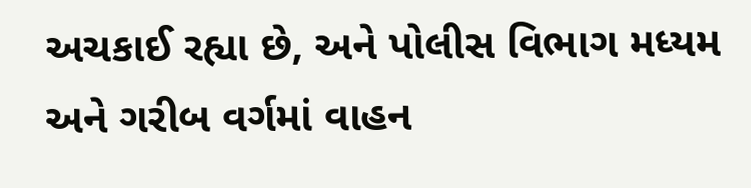અચકાઈ રહ્યા છે, અને પોલીસ વિભાગ મધ્યમ અને ગરીબ વર્ગમાં વાહન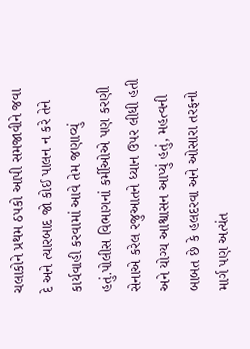ચલાકોને પ્રથમ ઠપકો આપી સમજાવીને જવા દે અને ત્યારબાદ જો કોઈ પાલન ન કરે તેને કાર્યવાહી કરવામાં આવે તેમ જણાવ્યું હતું.પોલીસ વિભાગનાં કર્મીઓએ પણ કરણી સેનાએ કરેલ રજુઆતને ધ્યાન ઉપર લીધી હતી અને યોગ્ય આશ્વાસન આપ્યું હતું, મહત્વની બાબત છે કે હલદરવા અને ઓસારા તરફનો માર્ગ પણ અત્યંત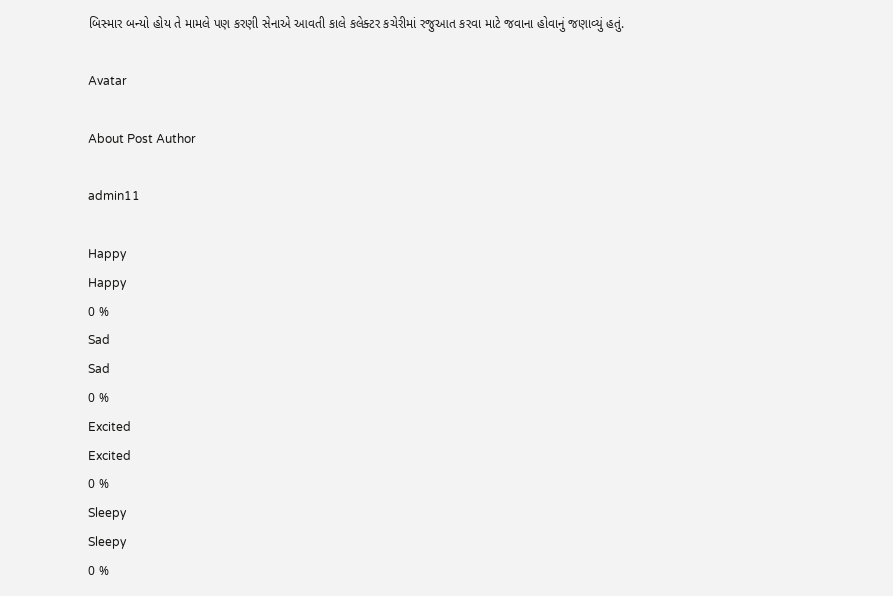બિસ્માર બન્યો હોય તે મામલે પણ કરણી સેનાએ આવતી કાલે કલેક્ટર કચેરીમાં રજુઆત કરવા માટે જવાના હોવાનું જણાવ્યું હતું.

Avatar

About Post Author

admin11

Happy
Happy
0 %
Sad
Sad
0 %
Excited
Excited
0 %
Sleepy
Sleepy
0 %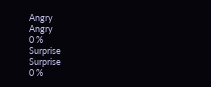Angry
Angry
0 %
Surprise
Surprise
0 %